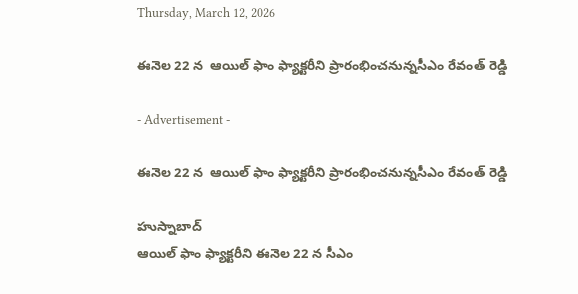Thursday, March 12, 2026

ఈనెల 22 న  ఆయిల్ ఫాం ఫ్యాక్టరీని ప్రారంభించనున్నసీఎం రేవంత్ రెడ్డి

- Advertisement -

ఈనెల 22 న  ఆయిల్ ఫాం ఫ్యాక్టరీని ప్రారంభించనున్నసీఎం రేవంత్ రెడ్డి

హుస్నాబాద్
ఆయిల్ ఫాం ఫ్యాక్టరీని ఈనెల 22 న సీఎం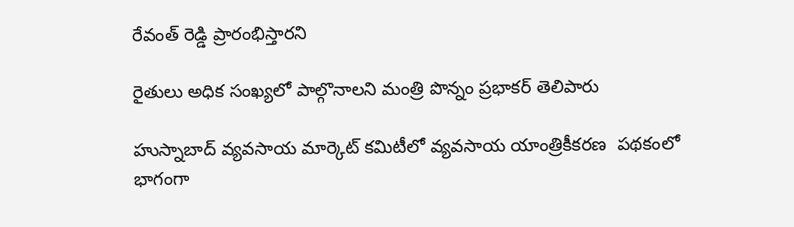రేవంత్ రెడ్డి ప్రారంభిస్తారని

రైతులు అధిక సంఖ్యలో పాల్గొనాలని మంత్రి పొన్నం ప్రభాకర్ తెలిపారు

హుస్నాబాద్ వ్యవసాయ మార్కెట్ కమిటీలో వ్యవసాయ యాంత్రికీకరణ  పథకంలో భాగంగా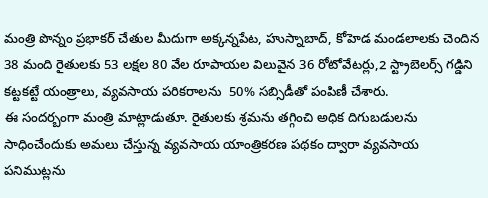మంత్రి పొన్నం ప్రభాకర్ చేతుల మీదుగా అక్కన్నపేట, హుస్నాబాద్, కోహెడ మండలాలకు చెందిన 38 మంది రైతులకు 53 లక్షల 80 వేల రూపాయల విలువైన 36 రోటోవేటర్లు,2 స్ట్రాబెలర్స్ గడ్డిని కట్టకట్టే యంత్రాలు, వ్యవసాయ పరికరాలను  50% సబ్సిడీతో పంపిణీ చేశారు.
ఈ సందర్బంగా మంత్రి మాట్లాడుతూ. రైతులకు శ్రమను తగ్గించి అధిక దిగుబడులను సాధించేందుకు అమలు చేస్తున్న వ్యవసాయ యాంత్రికరణ పథకం ద్వారా వ్యవసాయ పనిముట్లను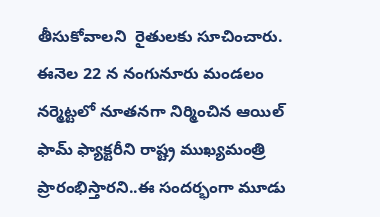తీసుకోవాలని  రైతులకు సూచించారు. ఈనెల 22 న నంగునూరు మండలం నర్మెట్టలో నూతనగా నిర్మించిన ఆయిల్ ఫామ్ ఫ్యాక్టరీని రాష్ట్ర ముఖ్యమంత్రి ప్రారంభిస్తారని..ఈ సందర్భంగా మూడు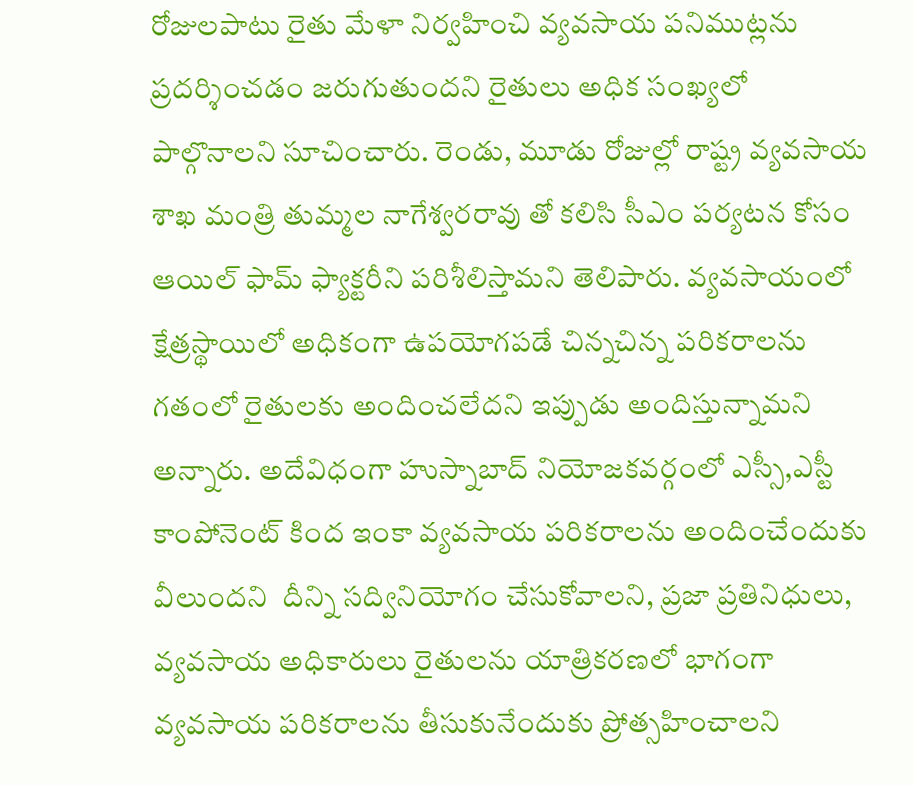రోజులపాటు రైతు మేళా నిర్వహించి వ్యవసాయ పనిముట్లను ప్రదర్శించడం జరుగుతుందని రైతులు అధిక సంఖ్యలో పాల్గొనాలని సూచించారు. రెండు, మూడు రోజుల్లో రాష్ట్ర వ్యవసాయ శాఖ మంత్రి తుమ్మల నాగేశ్వరరావు తో కలిసి సీఎం పర్యటన కోసం ఆయిల్ ఫామ్ ఫ్యాక్టరీని పరిశీలిస్తామని తెలిపారు. వ్యవసాయంలో క్షేత్రస్థాయిలో అధికంగా ఉపయోగపడే చిన్నచిన్న పరికరాలను గతంలో రైతులకు అందించలేదని ఇప్పుడు అందిస్తున్నామని అన్నారు. అదేవిధంగా హుస్నాబాద్ నియోజకవర్గంలో ఎస్సీ,ఎస్టీ కాంపోనెంట్ కింద ఇంకా వ్యవసాయ పరికరాలను అందించేందుకు వీలుందని  దీన్ని సద్వినియోగం చేసుకోవాలని, ప్రజా ప్రతినిధులు, వ్యవసాయ అధికారులు రైతులను యాత్రికరణలో భాగంగా వ్యవసాయ పరికరాలను తీసుకునేందుకు ప్రోత్సహించాలని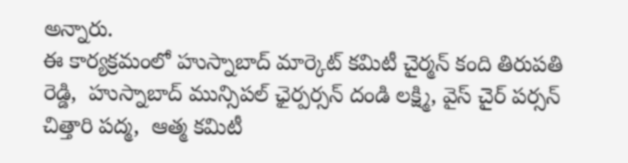అన్నారు.
ఈ కార్యక్రమంలో హుస్నాబాద్ మార్కెట్ కమిటీ చైర్మన్ కంది తిరుపతి రెడ్డి,  హుస్నాబాద్ మున్సిపల్ ఛైర్పర్సన్ దండి లక్ష్మి, వైస్ చైర్ పర్సన్ చిత్తారి పద్మ,  ఆత్మ కమిటీ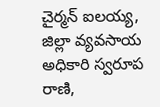చైర్మన్ ఐలయ్య, జిల్లా వ్యవసాయ అధికారి స్వరూప రాణి,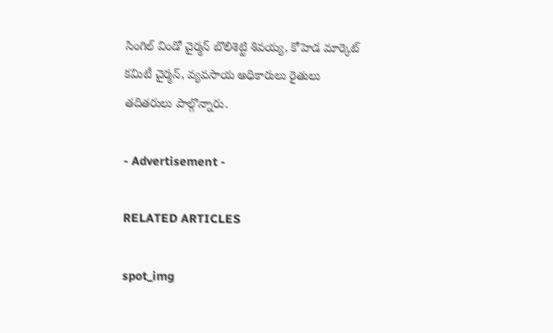సింగిల్ విండో చైర్మన్ బొలిశెట్టి శివయ్య, కోహెడ మార్కెట్ కమిటీ చైర్మన్, వ్యవసాయ అధికారులు రైతులు తదితరులు పాల్గొన్నారు.

- Advertisement -

RELATED ARTICLES

spot_img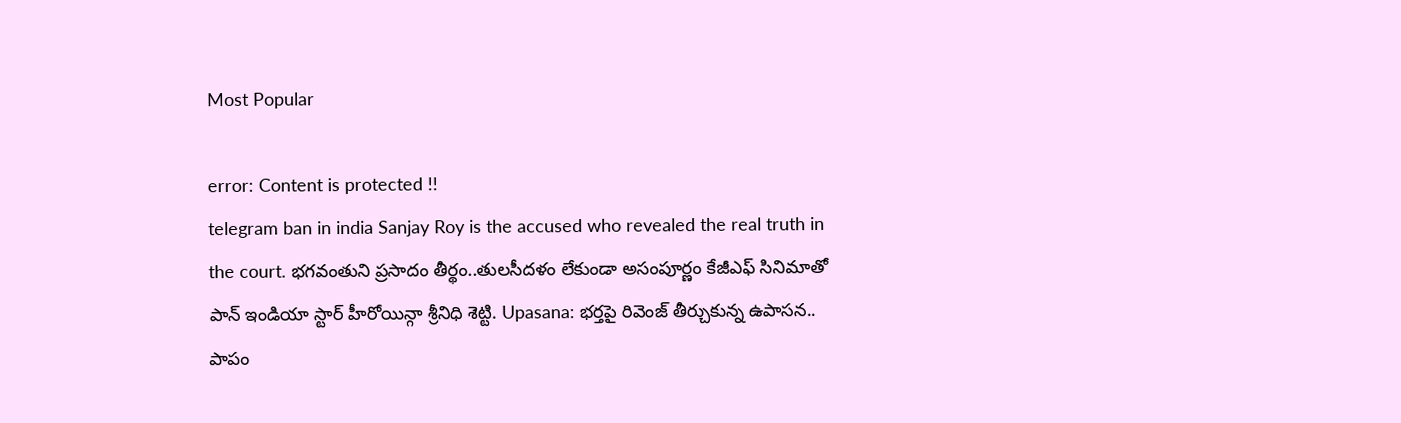Most Popular

error: Content is protected !!
telegram ban in india Sanjay Roy is the accused who revealed the real truth in the court. భగవంతుని ప్రసాదం తీర్థం..తులసీదళం లేకుండా అసంపూర్ణం కేజీఎఫ్ సినిమాతో పాన్ ఇండియా స్టార్ హీరోయిన్గా శ్రీనిధి శెట్టి. Upasana: భర్తపై రివెంజ్ తీర్చుకున్న ఉపాసన.. పాపం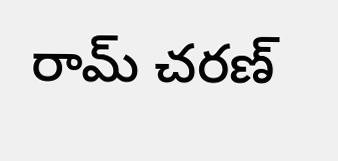రామ్ చరణ్